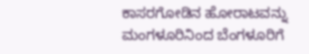ಕಾಸರಗೋಡಿನ ಹೋರಾಟವನ್ನು ಮಂಗಳೂರಿನಿಂದ ಬೆಂಗಳೂರಿಗೆ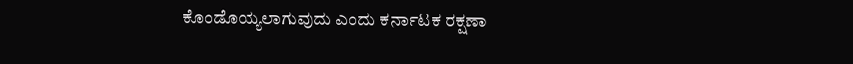ಕೊಂಡೊಯ್ಯಲಾಗುವುದು ಎಂದು ಕರ್ನಾಟಕ ರಕ್ಷಣಾ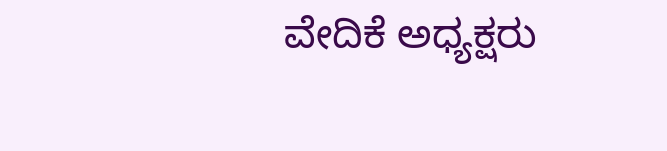ವೇದಿಕೆ ಅಧ್ಯಕ್ಷರು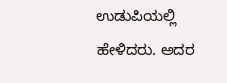ಉಡುಪಿಯಲ್ಲಿ ಹೇಳಿದರು. ಅದರ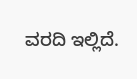ವರದಿ ಇಲ್ಲಿದೆ.